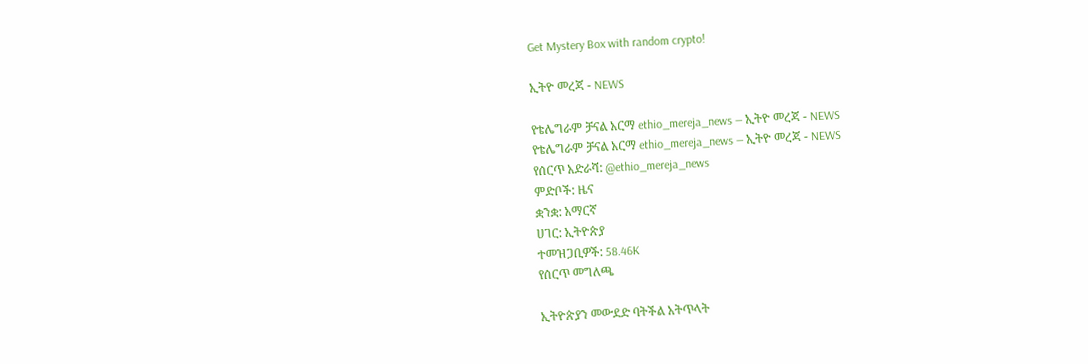Get Mystery Box with random crypto!

ኢትዮ መረጃ - NEWS

የቴሌግራም ቻናል አርማ ethio_mereja_news — ኢትዮ መረጃ - NEWS
የቴሌግራም ቻናል አርማ ethio_mereja_news — ኢትዮ መረጃ - NEWS
የሰርጥ አድራሻ: @ethio_mereja_news
ምድቦች: ዜና
ቋንቋ: አማርኛ
ሀገር: ኢትዮጵያ
ተመዝጋቢዎች: 58.46K
የሰርጥ መግለጫ

ኢትዮጵያን መውደድ ባትችል አትጥላት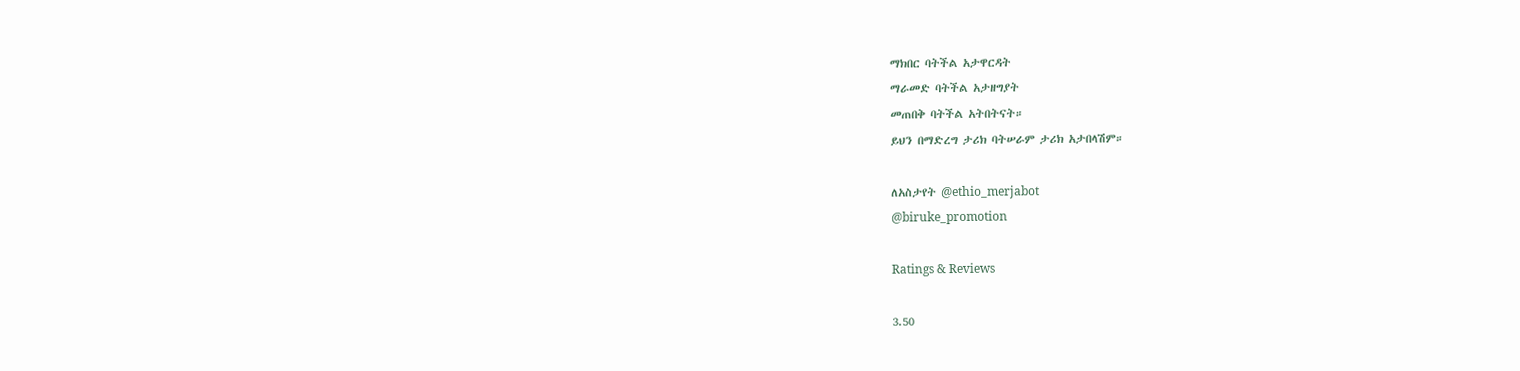ማክበር ባትችል አታዋርዳት
ማራመድ ባትችል አታዘግያት
መጠበቅ ባትችል አትበትናት።
ይህን በማድረግ ታሪክ ባትሠራም ታሪክ አታበላሽም።

ለአስታየት @ethio_merjabot
@biruke_promotion

Ratings & Reviews

3.50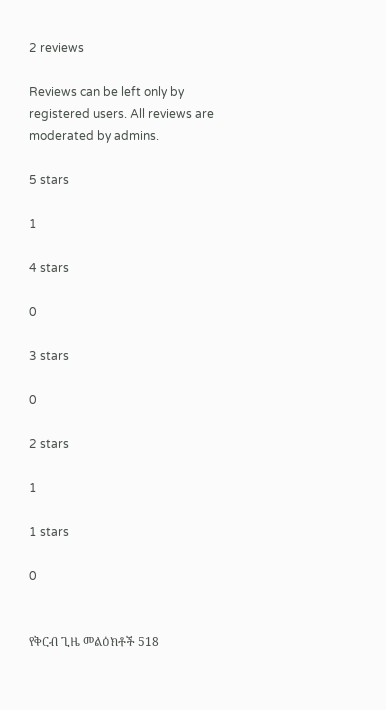2 reviews

Reviews can be left only by registered users. All reviews are moderated by admins.

5 stars

1

4 stars

0

3 stars

0

2 stars

1

1 stars

0


የቅርብ ጊዜ መልዕክቶች 518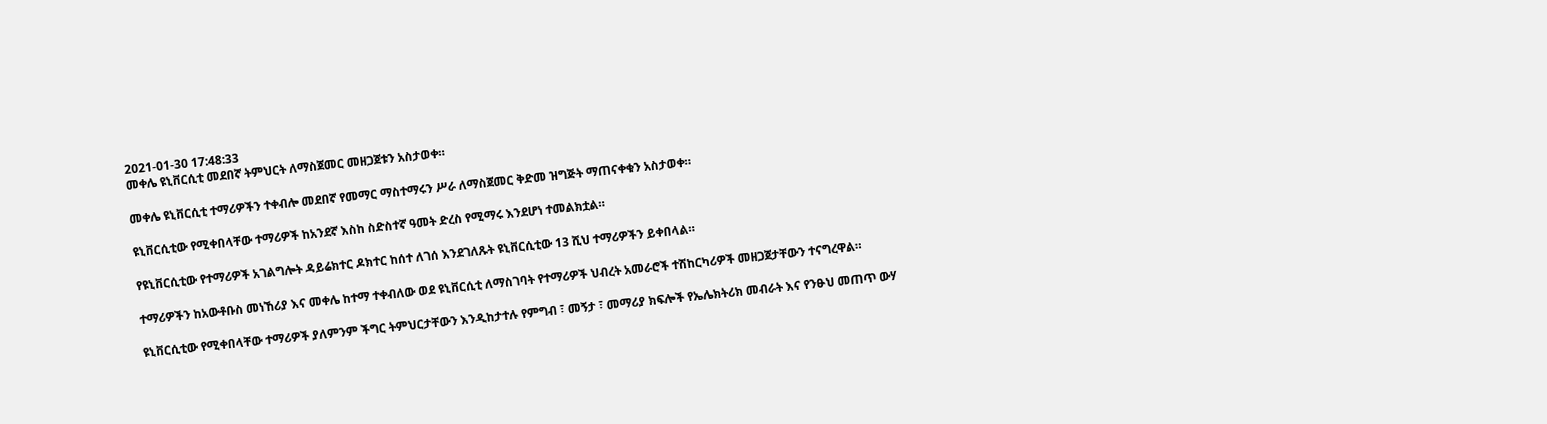2021-01-30 17:48:33
መቀሌ ዩኒቨርሲቲ መደበኛ ትምህርት ለማስጀመር መዘጋጀቱን አስታወቀ።

መቀሌ ዩኒቨርሲቲ ተማሪዎችን ተቀብሎ መደበኛ የመማር ማስተማሩን ሥራ ለማስጀመር ቅድመ ዝግጅት ማጠናቀቁን አስታወቀ።

ዩኒቨርሲቲው የሚቀበላቸው ተማሪዎች ከአንደኛ እስከ ስድስተኛ ዓመት ድረስ የሚማሩ እንደሆነ ተመልክቷል።

የዩኒቨርሲቲው የተማሪዎች አገልግሎት ዳይሬክተር ዶክተር ከሰተ ለገሰ እንደገለጹት ዩኒቨርሲቲው 13 ሺህ ተማሪዎችን ይቀበላል።

ተማሪዎችን ከአውቶቡስ መነኸሪያ እና መቀሌ ከተማ ተቀብለው ወደ ዩኒቨርሲቲ ለማስገባት የተማሪዎች ህብረት አመራሮች ተሽከርካሪዎች መዘጋጀታቸውን ተናግረዋል።

ዩኒቨርሲቲው የሚቀበላቸው ተማሪዎች ያለምንም ችግር ትምህርታቸውን እንዲከታተሉ የምግብ ፣ መኝታ ፣ መማሪያ ክፍሎች የኤሌክትሪክ መብራት እና የንፁህ መጠጥ ውሃ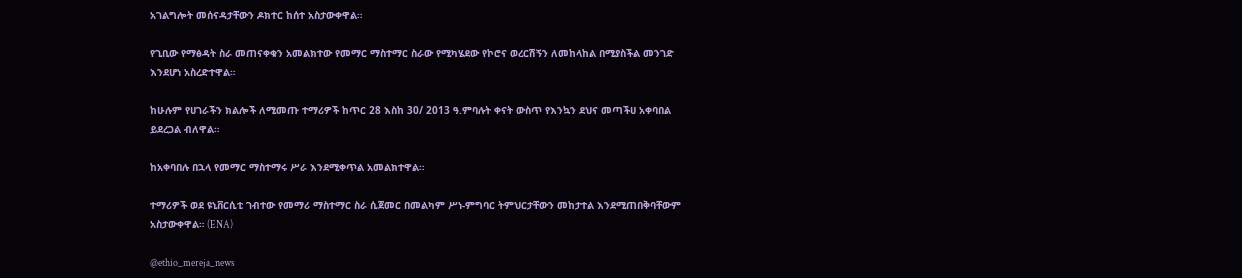አገልግሎት መሰናዳታቸውን ዶክተር ከሰተ አስታውቀዋል።

የጊቢው የማፅዳት ስራ መጠናቀቁን አመልክተው የመማር ማስተማር ስራው የሚካሄደው የኮሮና ወረርሽኝን ለመከላከል በሚያስችል መንገድ እንደሆነ አስረድተዋል።

ከሁሉም የሀገራችን ክልሎች ለሚመጡ ተማሪዎች ከጥር 28 እስከ 30/ 2013 ዓ.ምባሉት ቀናት ውስጥ የእንኳን ደህና መጣችሀ አቀባበል ይደረጋል ብለዋል።

ከአቀባበሉ በኋላ የመማር ማስተማሩ ሥራ እንደሚቀጥል አመልክተዋል።

ተማሪዎች ወደ ዩኒቨርሲቲ ገብተው የመማሪ ማስተማር ስራ ሲጀመር በመልካም ሥነ-ምግባር ትምህርታቸውን መከታተል እንደሚጠበቅባቸውም አስታውቀዋል። (ENA)

@ethio_mereja_news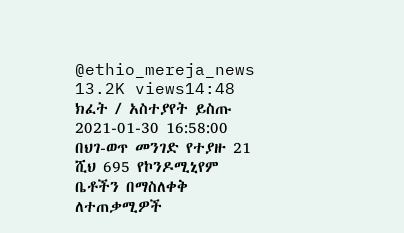@ethio_mereja_news
13.2K views14:48
ክፈት / አስተያየት ይስጡ
2021-01-30 16:58:00
በህገ-ወጥ መንገድ የተያዙ 21 ሺህ 695 የኮንዶሚኒየም ቤቶችን በማስለቀቅ ለተጠቃሚዎች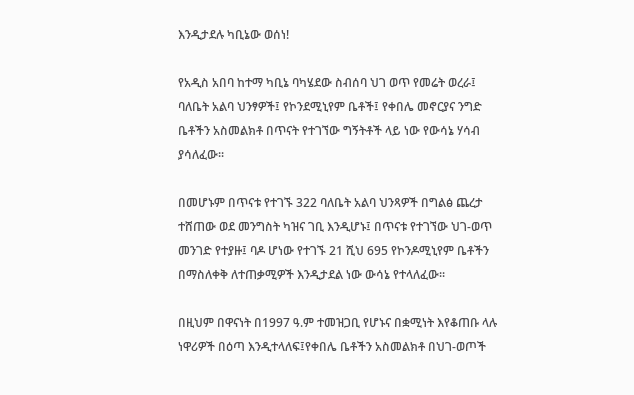እንዲታደሉ ካቢኔው ወሰነ!

የአዲስ አበባ ከተማ ካቢኔ ባካሄደው ስብሰባ ህገ ወጥ የመሬት ወረራ፤ ባለቤት አልባ ህንፃዎች፤ የኮንደሚኒየም ቤቶች፤ የቀበሌ መኖርያና ንግድ ቤቶችን አስመልክቶ በጥናት የተገኘው ግኝትቶች ላይ ነው የውሳኔ ሃሳብ ያሳለፈው፡፡

በመሆኑም በጥናቱ የተገኙ 322 ባለቤት አልባ ህንጻዎች በግልፅ ጨረታ ተሸጠው ወደ መንግስት ካዝና ገቢ እንዲሆኑ፤ በጥናቱ የተገኘው ህገ-ወጥ መንገድ የተያዙ፤ ባዶ ሆነው የተገኙ 21 ሺህ 695 የኮንዶሚኒየም ቤቶችን በማስለቀቅ ለተጠቃሚዎች እንዲታደል ነው ውሳኔ የተላለፈው፡፡

በዚህም በዋናነት በ1997 ዓ.ም ተመዝጋቢ የሆኑና በቋሚነት እየቆጠቡ ላሉ ነዋሪዎች በዕጣ እንዲተላለፍ፤የቀበሌ ቤቶችን አስመልክቶ በህገ-ወጦች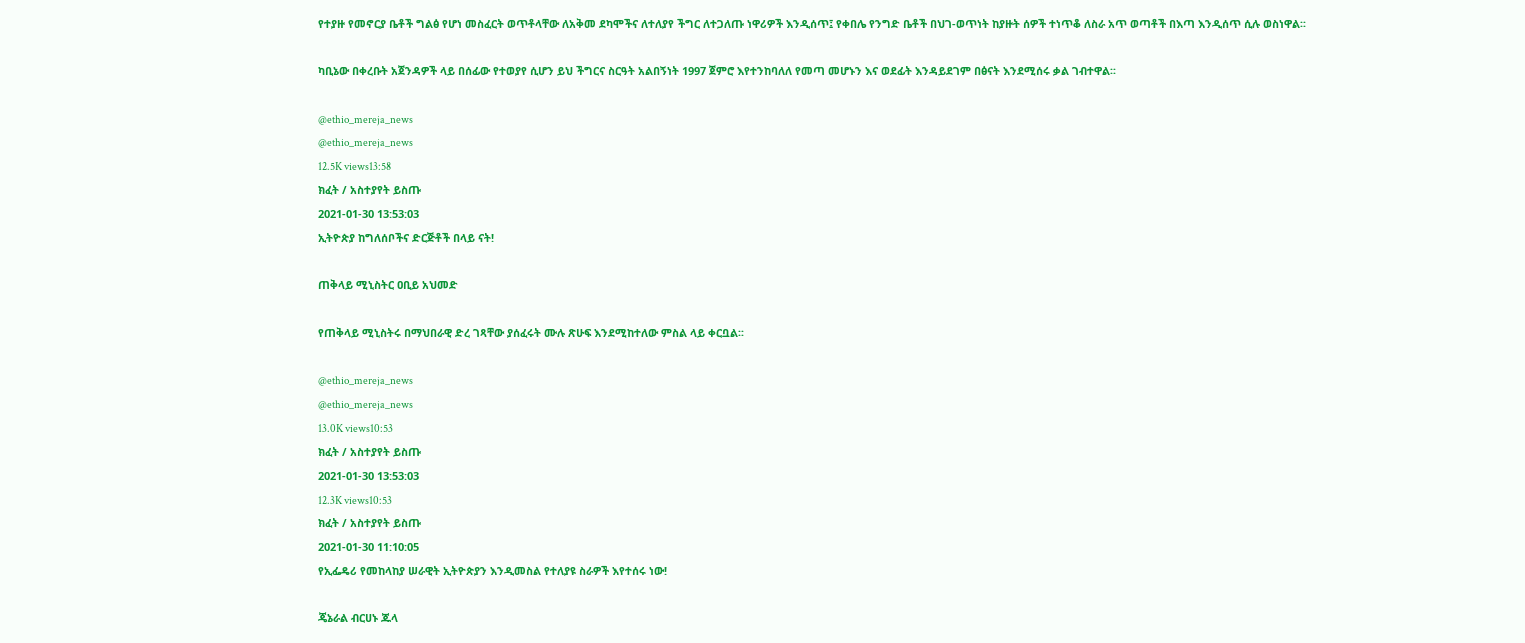የተያዙ የመኖርያ ቤቶች ግልፅ የሆነ መስፈርት ወጥቶላቸው ለአቅመ ደካሞችና ለተለያየ ችግር ለተጋለጡ ነዋሪዎች እንዲሰጥ፤ የቀበሌ የንግድ ቤቶች በህገ-ወጥነት ከያዙት ሰዎች ተነጥቆ ለስራ አጥ ወጣቶች በእጣ እንዲሰጥ ሲሉ ወስነዋል፡፡

ካቢኔው በቀረቡት አጀንዳዎች ላይ በሰፊው የተወያየ ሲሆን ይህ ችግርና ስርዓት አልበኝነት 1997 ጀምሮ እየተንከባለለ የመጣ መሆኑን እና ወደፊት እንዳይደገም በፅናት እንደሚሰሩ ቃል ገብተዋል፡፡

@ethio_mereja_news
@ethio_mereja_news
12.5K views13:58
ክፈት / አስተያየት ይስጡ
2021-01-30 13:53:03
ኢትዮጵያ ከግለሰቦችና ድርጅቶች በላይ ናት!

ጠቅላይ ሚኒስትር ዐቢይ አህመድ

የጠቅላይ ሚኒስትሩ በማህበራዊ ድረ ገጻቸው ያሰፈሩት ሙሉ ጽሁፍ እንደሚከተለው ምስል ላይ ቀርቧል፡፡

@ethio_mereja_news
@ethio_mereja_news
13.0K views10:53
ክፈት / አስተያየት ይስጡ
2021-01-30 13:53:03
12.3K views10:53
ክፈት / አስተያየት ይስጡ
2021-01-30 11:10:05
የኢፌዴሪ የመከላከያ ሠራዊት ኢትዮጵያን እንዲመስል የተለያዩ ስራዎች እየተሰሩ ነው!

ጄኔራል ብርሀኑ ጁላ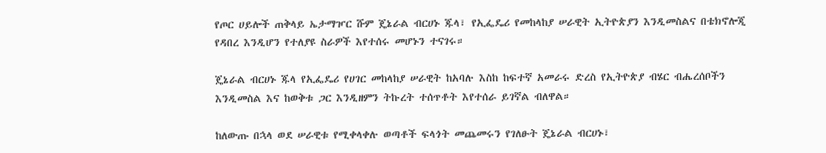የጦር ሀይሎች ጠቅላይ ኤታማዦር ሹም ጄኔራል ብርሀኑ ጁላ፣ የኢፌዴሪ የመከላከያ ሠራዊት ኢትዮጵያን እንዲመስልና በቴክኖሎጂ የዳበረ እንዲሆን የተለያዩ ስራዎች እየተሰሩ መሆኑን ተናገሩ።

ጄኔራል ብርሀኑ ጁላ የኢፌዴሪ የሀገር መከላከያ ሠራዊት ከአባሉ እስከ ከፍተኛ አመራሩ ድረስ የኢትዮጵያ ብሄር ብሔረሰቦችን እንዲመስል እና ከወቅቱ ጋር እንዲዘምን ትኩረት ተሰጥቶት እየተሰራ ይገኛል ብለዋል።

ከለውጡ በኋላ ወደ ሠራዊቱ የሚቀላቀሉ ወጣቶች ፍላጎት መጨመሩን የገለፁት ጄኔራል ብርሀኑ፣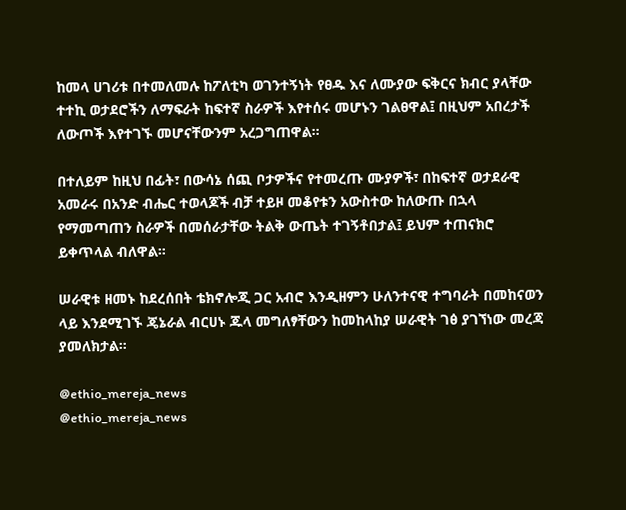ከመላ ሀገሪቱ በተመለመሉ ከፖለቲካ ወገንተኝነት የፀዱ እና ለሙያው ፍቅርና ክብር ያላቸው ተተኪ ወታደሮችን ለማፍራት ከፍተኛ ስራዎች እየተሰሩ መሆኑን ገልፀዋል፤ በዚህም አበረታች ለውጦች እየተገኙ መሆናቸውንም አረጋግጠዋል።

በተለይም ከዚህ በፊት፣ በውሳኔ ሰጪ ቦታዎችና የተመረጡ ሙያዎች፣ በከፍተኛ ወታደራዊ አመራሩ በአንድ ብሔር ተወላጆች ብቻ ተይዞ መቆየቱን አውስተው ከለውጡ በኋላ የማመጣጠን ስራዎች በመሰራታቸው ትልቅ ውጤት ተገኝቶበታል፤ ይህም ተጠናክሮ ይቀጥላል ብለዋል።

ሠራዊቱ ዘመኑ ከደረሰበት ቴክኖሎጂ ጋር አብሮ እንዲዘምን ሁለንተናዊ ተግባራት በመከናወን ላይ እንደሚገኙ ጄኔራል ብርሀኑ ጁላ መግለፃቸውን ከመከላከያ ሠራዊት ገፅ ያገኘነው መረጃ ያመለክታል።

@ethio_mereja_news
@ethio_mereja_news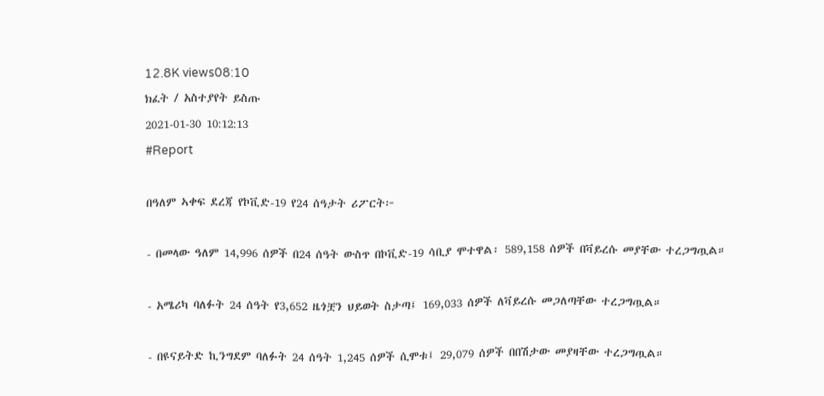12.8K views08:10
ክፈት / አስተያየት ይስጡ
2021-01-30 10:12:13
#Report

በዓለም ኣቀፍ ደረጃ የኮቪድ-19 የ24 ሰዓታት ሪፖርት፦

- በመላው ዓለም 14,996 ሰዎች በ24 ሰዓት ውስጥ በኮቪድ-19 ሳቢያ ሞተዋል፡ 589,158 ሰዎች በቫይረሱ መያቸው ተረጋግጧል።

- አሜሪካ ባለፉት 24 ሰዓት የ3,652 ዜጎቿን ህይወት ስታጣ፤ 169,033 ሰዎች ለቫይረሱ መጋለጣቸው ተረጋግጧል።

- በዩናይትድ ኪንግደም ባለፉት 24 ሰዓት 1,245 ሰዎች ሲሞቱ፤ 29,079 ሰዎች በበሽታው መያዛቸው ተረጋግጧል።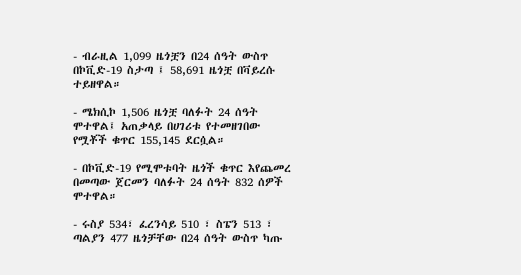- ብራዚል 1,099 ዜጎቿን በ24 ሰዓት ውስጥ በኮቪድ-19 ስታጣ ፤ 58,691 ዜጎቿ በቫይረሱ ተይዘዋል።

- ሜክሲኮ 1,506 ዜጎቿ ባለፉት 24 ሰዓት ሞተዋል፤ አጠቃላይ በሀገሪቱ የተመዘገበው የሟቾች ቁጥር 155,145 ደርሷል።

- በኮቪድ-19 የሚሞቱባት ዜጎች ቁጥር እየጨመረ በመጣው ጀርመን ባለፉት 24 ሰዓት 832 ሰዎች ሞተዋል።

- ሩስያ 534፣ ፈረንሳይ 510 ፣ ስፔን 513 ፣ ጣልያን 477 ዜጎቻቸው በ24 ሰዓት ውስጥ ካጡ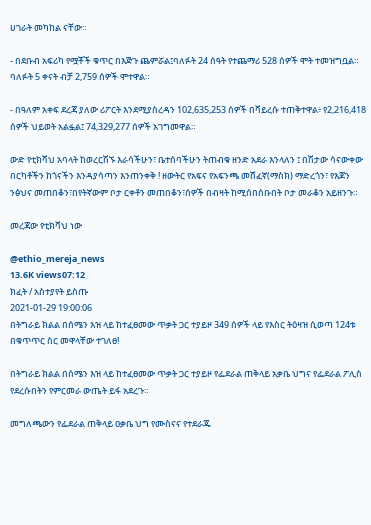ሀገራት መካከል ናቸው።

- በደቡብ አፍሪካ የሟቾች ቁጥር በእጅጉ ጨምሯል፤ባለፉት 24 ሰዓት የተጨማሪ 528 ሰዎች ሞት ተመዝግቧል። ባለፉት 5 ቀናት ብቻ 2,759 ሰዎች ሞተዋል።

- በዓለም አቀፍ ደረጃ ያለው ሪፖርት እንደሚያስረዳን 102,635,253 ሰዎች በቫይረሱ ተጠቅተዋል፥ የ2,216,418 ሰዎች ህይወት አልፏል፤ 74,329,277 ሰዎች አገግመዋል።

ውድ የቲክቫህ አባላት ከወረርሽኙ እራሳችሁን፣ ቤተሰባችሁን ትጠብቁ ዘንድ አደራ እንላለን ፤ በሽታው ሳናውቀው በርካቶችን ከጎናችን እንዳያሳጣን እንጠንቀቅ ! ዘውትር የአፍና የአፍንጫ መሸፈኛ(ማስክ) ማድረጎን፣ የእጆን ንፅህና መጠበቆን፣በየትኛውም ቦታ ርቀቶን መጠበቆን፣ሰዎች በብዛት ከሚሰበሰቡበት ቦታ መራቆን አይዘንጉ።

መረጃው የቲክቫህ ነው

@ethio_mereja_news
13.6K views07:12
ክፈት / አስተያየት ይስጡ
2021-01-29 19:00:06
በትግራይ ክልል በሰሜን እዝ ላይ ከተፈፀመው ጥቃት ጋር ተያይዞ 349 ሰዎች ላይ የእስር ትዕዛዝ ሲወጣ 124ቱ በቁጥጥር ስር መዋላቸው ተገለፀ!

በትግራይ ክልል በሰሜን እዝ ላይ ከተፈፀመው ጥቃት ጋር ተያይዞ የፌደራል ጠቅላይ አቃቤ ህግና የፌደራል ፖሊስ የደረሱበትን የምርመራ ውጤት ይፋ አደረጉ።

መግለጫውን የፌደራል ጠቅላይ ዐቃቤ ህግ የሙስናና የተደራጁ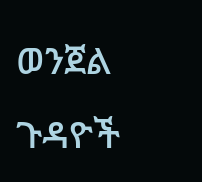ወንጀል ጉዳዮች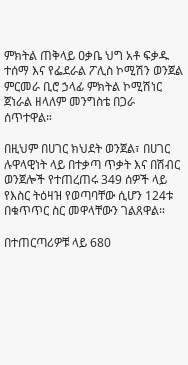ምክትል ጠቅላይ ዐቃቤ ህግ አቶ ፍቃዱ ተሰማ እና የፌደራል ፖሊስ ኮሚሽን ወንጀል ምርመራ ቢሮ ኃላፊ ምክትል ኮሚሽነር ጀነራል ዘላለም መንግስቴ በጋራ ሰጥተዋል።

በዚህም በሀገር ክህደት ወንጀል፣ በሀገር ሉዋላዊነት ላይ በተቃጣ ጥቃት እና በሽብር ወንጀሎች የተጠረጠሩ 349 ሰዎች ላይ የእስር ትዕዛዝ የወጣባቸው ሲሆን 124ቱ በቁጥጥር ስር መዋላቸውን ገልጸዋል።

በተጠርጣሪዎቹ ላይ 680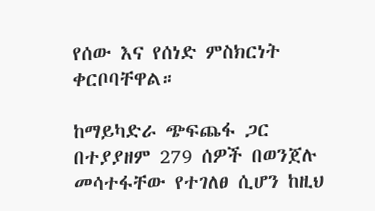የሰው እና የሰነድ ምስክርነት ቀርቦባቸዋል።

ከማይካድራ ጭፍጨፋ ጋር በተያያዘም 279 ሰዎች በወንጀሉ መሳተፋቸው የተገለፀ ሲሆን ከዚህ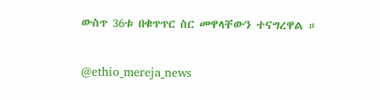ውስጥ 36ቱ በቁጥጥር ስር መዋላቸውን ተናግረዋል ።

@ethio_mereja_news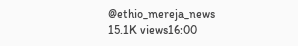@ethio_mereja_news
15.1K views16:00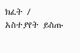ክፈት / አስተያየት ይስጡ